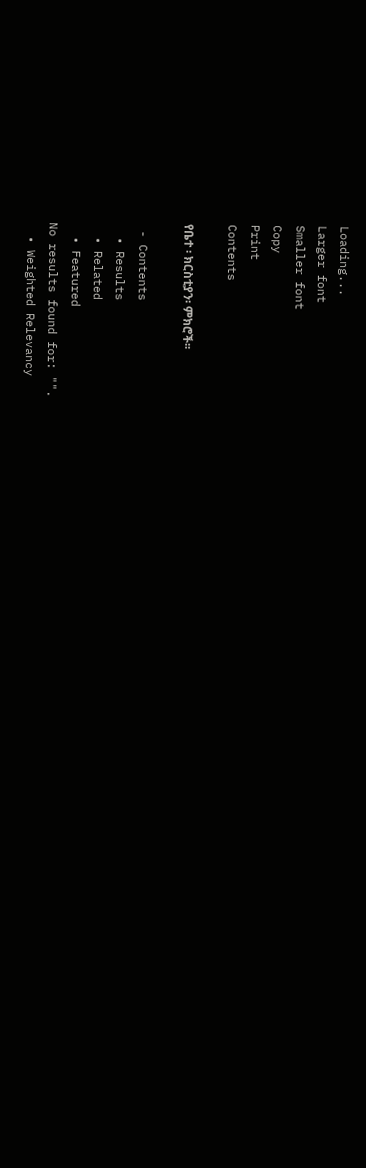Loading...
Larger font
Smaller font
Copy
Print
Contents

የቤተ ፡ ክርስቲያን፡ ምክሮች፡፡

 - Contents
  • Results
  • Related
  • Featured
No results found for: "".
  • Weighted Relevancy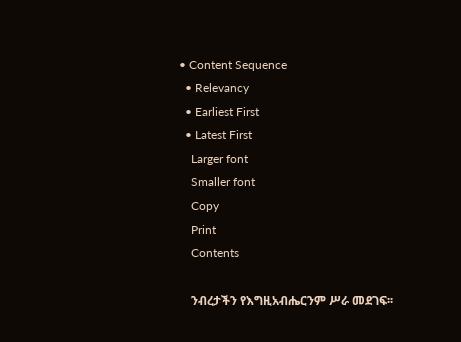• Content Sequence
  • Relevancy
  • Earliest First
  • Latest First
    Larger font
    Smaller font
    Copy
    Print
    Contents

    ንብረታችን የእግዚአብሔርንም ሥራ መደገፍ፡፡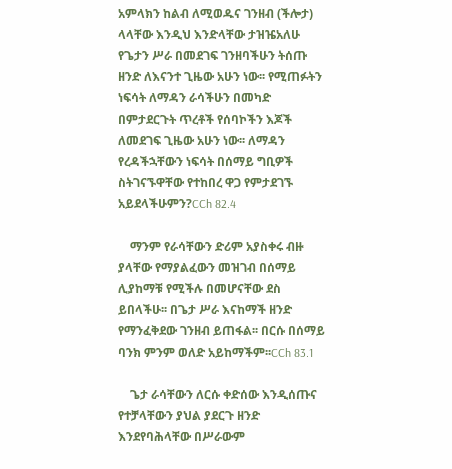አምላክን ከልብ ለሚወዱና ገንዘብ (ችሎታ) ላላቸው እንዲህ እንድላቸው ታዝዤአለሁ የጌታን ሥራ በመደገፍ ገንዘባችሁን ትሰጡ ዘንድ ለእናንተ ጊዜው አሁን ነው፡፡ የሚጠፉትን ነፍሳት ለማዳን ራሳችሁን በመካድ በምታደርጉት ጥረቶች የሰባኮችን እጆች ለመደገፍ ጊዜው አሁን ነው፡፡ ለማዳን የረዳችኋቸውን ነፍሳት በሰማይ ግቢዎች ስትገናኙዋቸው የተከበረ ዋጋ የምታደገኙ አይደላችሁምን?CCh 82.4

    ማንም የራሳቸውን ድሪም አያስቀሩ ብዙ ያላቸው የማያልፈውን መዝገብ በሰማይ ሊያከማቹ የሚችሉ በመሆናቸው ደስ ይበላችሁ፡፡ በጌታ ሥራ እናከማች ዘንድ የማንፈቅደው ገንዘብ ይጠፋል፡፡ በርሱ በሰማይ ባንክ ምንም ወለድ አይከማችም፡፡CCh 83.1

    ጌታ ራሳቸውን ለርሱ ቀድሰው እንዲሰጡና የተቻላቸውን ያህል ያደርጉ ዘንድ እንደየባሕላቸው በሥራውም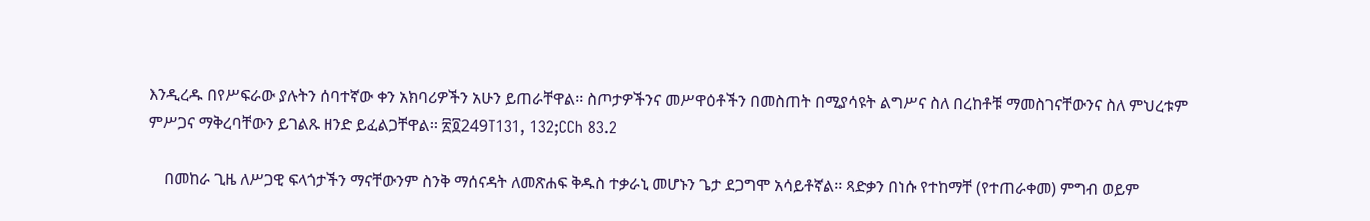እንዲረዱ በየሥፍራው ያሉትን ሰባተኛው ቀን አክባሪዎችን አሁን ይጠራቸዋል፡፡ ስጦታዎችንና መሥዋዕቶችን በመስጠት በሚያሳዩት ልግሥና ስለ በረከቶቹ ማመስገናቸውንና ስለ ምህረቱም ምሥጋና ማቅረባቸውን ይገልጹ ዘንድ ይፈልጋቸዋል፡፡ ፳፬249T131, 132;CCh 83.2

    በመከራ ጊዜ ለሥጋዊ ፍላጎታችን ማናቸውንም ስንቅ ማሰናዳት ለመጽሐፍ ቅዱስ ተቃራኒ መሆኑን ጌታ ደጋግሞ አሳይቶኛል፡፡ ጻድቃን በነሱ የተከማቸ (የተጠራቀመ) ምግብ ወይም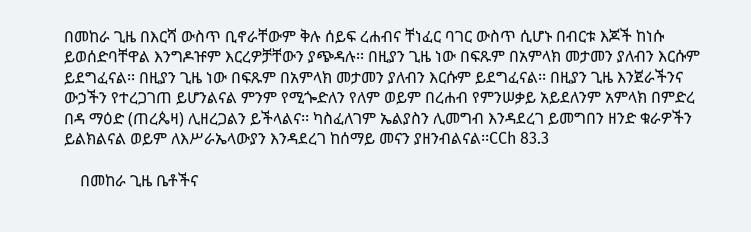በመከራ ጊዜ በእርሻ ውስጥ ቢኖራቸውም ቅሉ ሰይፍ ረሐብና ቸነፈር ባገር ውስጥ ሲሆኑ በብርቱ እጆች ከነሱ ይወሰድባቸዋል እንግዶዡም እርረዎቻቸውን ያጭዳሉ፡፡ በዚያን ጊዜ ነው በፍጹም በአምላክ መታመን ያለብን እርሱም ይደግፈናል፡፡ በዚያን ጊዜ ነው በፍጹም በአምላክ መታመን ያለብን እርሱም ይደግፈናል፡፡ በዚያን ጊዜ እንጀራችንና ውኃችን የተረጋገጠ ይሆንልናል ምንም የሚጐድለን የለም ወይም በረሐብ የምንሠቃይ አይደለንም አምላክ በምድረ በዳ ማዕድ (ጠረጴዛ) ሊዘረጋልን ይችላልና፡፡ ካስፈለገም ኤልያስን ሊመግብ እንዳደረገ ይመግበን ዘንድ ቁራዎችን ይልክልናል ወይም ለእሥራኤላውያን እንዳደረገ ከሰማይ መናን ያዘንብልናል፡፡CCh 83.3

    በመከራ ጊዜ ቤቶችና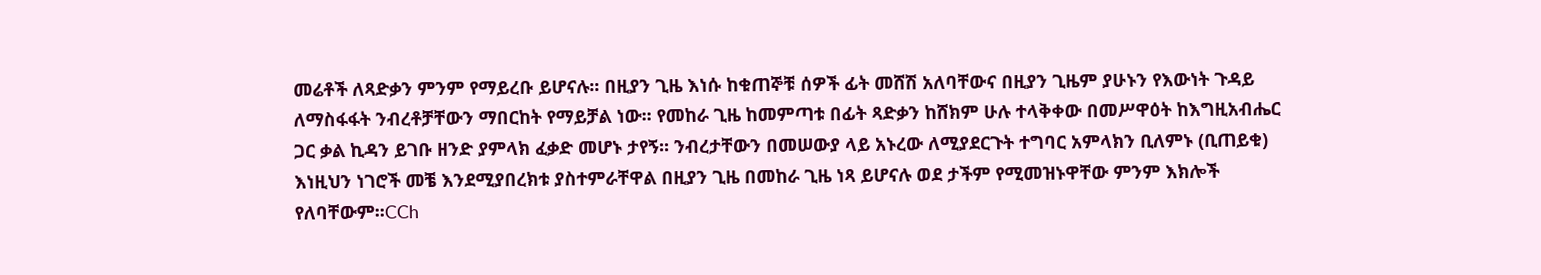መሬቶች ለጻድቃን ምንም የማይረቡ ይሆናሉ፡፡ በዚያን ጊዜ እነሱ ከቁጠኞቹ ሰዎች ፊት መሸሽ አለባቸውና በዚያን ጊዜም ያሁኑን የእውነት ጉዳይ ለማስፋፋት ንብረቶቻቸውን ማበርከት የማይቻል ነው፡፡ የመከራ ጊዜ ከመምጣቱ በፊት ጻድቃን ከሸክም ሁሉ ተላቅቀው በመሥዋዕት ከእግዚአብሔር ጋር ቃል ኪዳን ይገቡ ዘንድ ያምላክ ፈቃድ መሆኑ ታየኝ፡፡ ንብረታቸውን በመሠውያ ላይ አኑረው ለሚያደርጉት ተግባር አምላክን ቢለምኑ (ቢጠይቁ) እነዚህን ነገሮች መቼ እንደሚያበረክቱ ያስተምራቸዋል በዚያን ጊዜ በመከራ ጊዜ ነጻ ይሆናሉ ወደ ታችም የሚመዝኑዋቸው ምንም እክሎች የለባቸውም፡፡CCh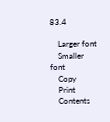83.4

    Larger font
    Smaller font
    Copy
    Print
    Contents